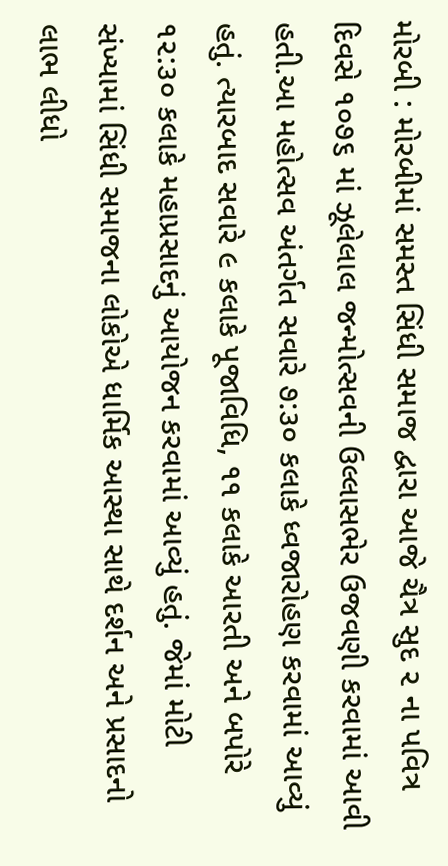મોરબી : મોરબીમાં સમસ્ત સિંધી સમાજ દ્વારા આજે ચૈત્ર સુદ ૨ ના પવિત્ર દિવસે ૧૦૭૬ માં ઝૂલેલાલ જન્મોત્સવની ઉલ્લાસભેર ઉજવણી કરવામાં આવી હતી.આ મહોત્સવ અંતર્ગત સવારે ૭:૩૦ કલાકે ધ્વજારોહણ કરવામાં આવ્યું હતું. ત્યારબાદ સવારે ૯ કલાકે પૂજાવિધિ, ૧૧ કલાકે આરતી અને બપોરે ૧૨:૩૦ કલાકે મહાપ્રસાદનું આયોજન કરવામાં આવ્યું હતું. જેમાં મોટી સંખ્યામાં સિંધી સમાજના લોકોએ ધાર્મિક આસ્થા સાથે દર્શન અને પ્રસાદનો લાભ લીધો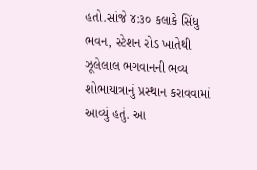હતો.સાંજે ૪:૩૦ કલાકે સિંધુ ભવન, સ્ટેશન રોડ ખાતેથી ઝૂલેલાલ ભગવાનની ભવ્ય શોભાયાત્રાનું પ્રસ્થાન કરાવવામાં આવ્યું હતું. આ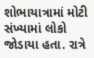શોભાયાત્રામાં મોટી સંખ્યામાં લોકો જોડાયા હતા. રાત્રે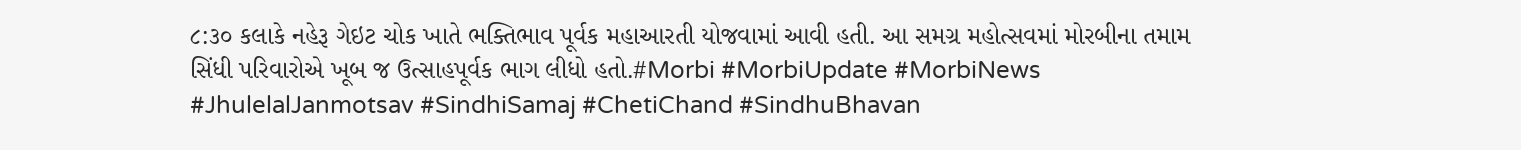૮:૩૦ કલાકે નહેરૂ ગેઇટ ચોક ખાતે ભક્તિભાવ પૂર્વક મહાઆરતી યોજવામાં આવી હતી. આ સમગ્ર મહોત્સવમાં મોરબીના તમામ સિંધી પરિવારોએ ખૂબ જ ઉત્સાહપૂર્વક ભાગ લીધો હતો.#Morbi #MorbiUpdate #MorbiNews #JhulelalJanmotsav #SindhiSamaj #ChetiChand #SindhuBhavan